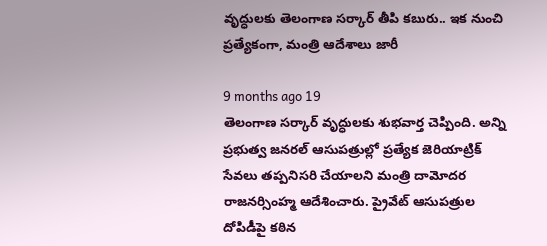వృద్ధులకు తెలంగాణ సర్కార్ తీపి కబురు.. ఇక నుంచి ప్రత్యేకంగా, మంత్రి ఆదేశాలు జారీ

9 months ago 19
తెలంగాణ సర్కార్ వృద్ధులకు శుభవార్త చెప్పింది. అన్ని ప్రభుత్వ జనరల్ ఆసుపత్రుల్లో ప్రత్యేక జెరియాట్రిక్ సేవలు తప్పనిసరి చేయాలని మంత్రి దామోదర రాజనర్సింహ్మ ఆదేశించారు. ప్రైవేట్ ఆసుపత్రుల దోపిడీపై కఠిన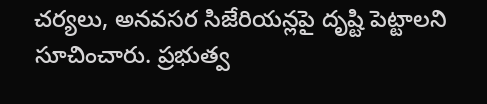చర్యలు, అనవసర సిజేరియన్లపై దృష్టి పెట్టాలని సూచించారు. ప్రభుత్వ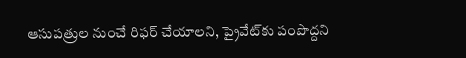ఆసుపత్రుల నుంచే రిఫర్ చేయాలని, ప్రైవేట్‌కు పంపొద్దని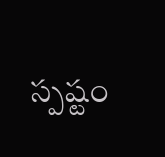స్పష్టం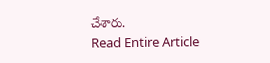చేశారు.
Read Entire Article